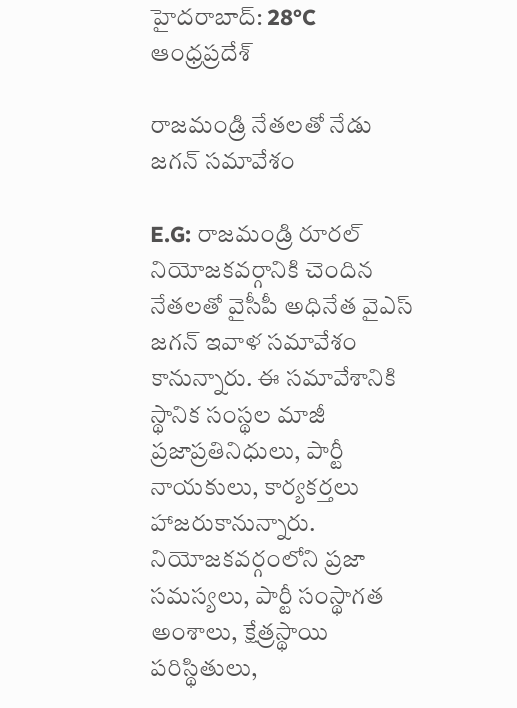హైదరాబాద్: 28°C
ఆంధ్రప్రదేశ్

రాజమండ్రి నేతలతో నేడు జగన్ సమావేశం

E.G: రాజమండ్రి రూరల్ నియోజకవర్గానికి చెందిన నేతలతో వైసీపీ అధినేత వైఎస్ జగన్ ఇవాళ సమావేశం కానున్నారు. ఈ సమావేశానికి స్థానిక సంస్థల మాజీ ప్రజాప్రతినిధులు, పార్టీ నాయకులు, కార్యకర్తలు హాజరుకానున్నారు. నియోజకవర్గంలోని ప్రజా సమస్యలు, పార్టీ సంస్థాగత అంశాలు, క్షేత్రస్థాయి పరిస్థితులు,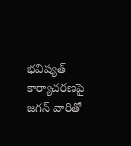భవిష్యత్ కార్యాచరణపై జగన్ వారితో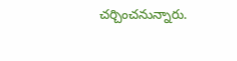చర్చించనున్నారు.